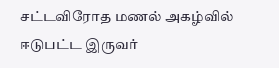சட்டவிரோத மணல் அகழ்வில் ஈடுபட்ட இருவர்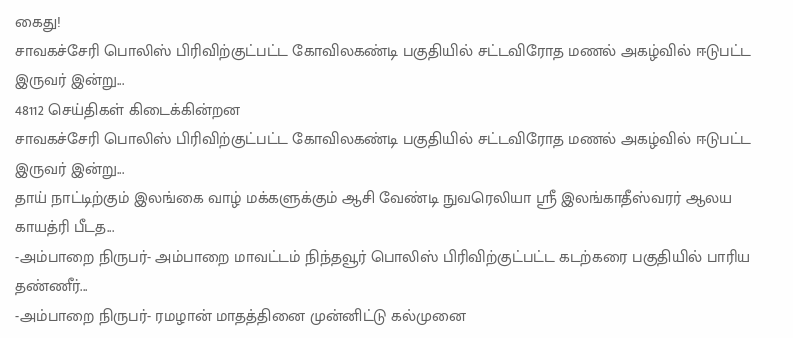கைது!
சாவகச்சேரி பொலிஸ் பிரிவிற்குட்பட்ட கோவிலகண்டி பகுதியில் சட்டவிரோத மணல் அகழ்வில் ஈடுபட்ட இருவர் இன்று...
48112 செய்திகள் கிடைக்கின்றன
சாவகச்சேரி பொலிஸ் பிரிவிற்குட்பட்ட கோவிலகண்டி பகுதியில் சட்டவிரோத மணல் அகழ்வில் ஈடுபட்ட இருவர் இன்று...
தாய் நாட்டிற்கும் இலங்கை வாழ் மக்களுக்கும் ஆசி வேண்டி நுவரெலியா ஸ்ரீ இலங்காதீஸ்வரர் ஆலய காயத்ரி பீடத...
-அம்பாறை நிருபர்- அம்பாறை மாவட்டம் நிந்தவூர் பொலிஸ் பிரிவிற்குட்பட்ட கடற்கரை பகுதியில் பாரிய தண்ணீர்...
-அம்பாறை நிருபர்- ரமழான் மாதத்தினை முன்னிட்டு கல்முனை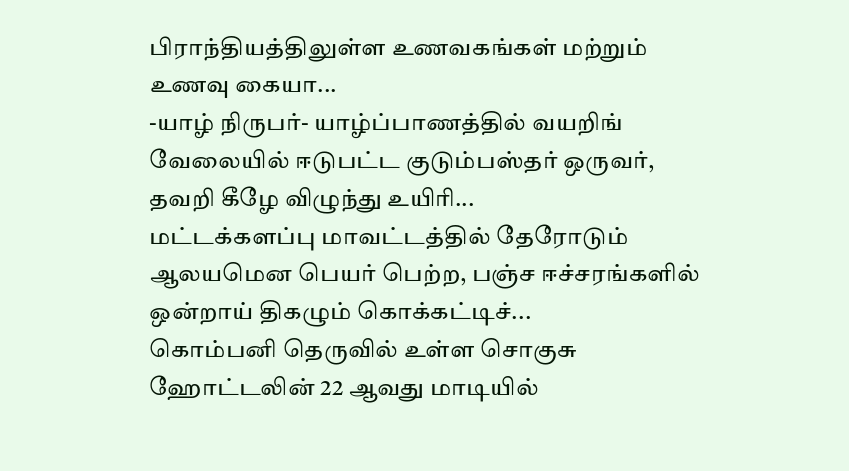பிராந்தியத்திலுள்ள உணவகங்கள் மற்றும் உணவு கையா...
-யாழ் நிருபர்- யாழ்ப்பாணத்தில் வயறிங் வேலையில் ஈடுபட்ட குடும்பஸ்தர் ஒருவர், தவறி கீழே விழுந்து உயிரி...
மட்டக்களப்பு மாவட்டத்தில் தேரோடும் ஆலயமென பெயர் பெற்ற, பஞ்ச ஈச்சரங்களில் ஒன்றாய் திகழும் கொக்கட்டிச்...
கொம்பனி தெருவில் உள்ள சொகுசு ஹோட்டலின் 22 ஆவது மாடியில்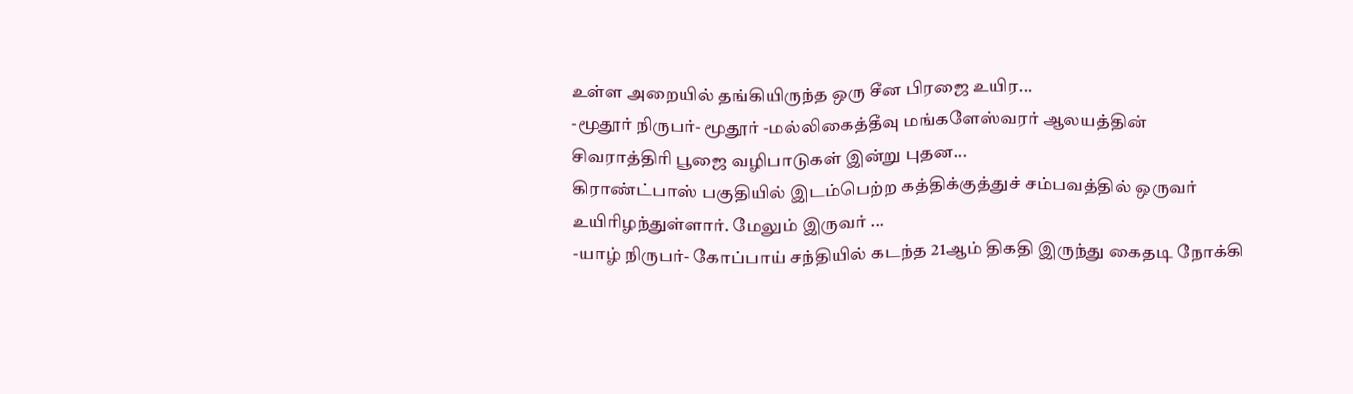உள்ள அறையில் தங்கியிருந்த ஒரு சீன பிரஜை உயிர...
-மூதூர் நிருபர்- மூதூர் -மல்லிகைத்தீவு மங்களேஸ்வரர் ஆலயத்தின் சிவராத்திரி பூஜை வழிபாடுகள் இன்று புதன...
கிராண்ட்பாஸ் பகுதியில் இடம்பெற்ற கத்திக்குத்துச் சம்பவத்தில் ஒருவர் உயிரிழந்துள்ளார். மேலும் இருவர் ...
-யாழ் நிருபர்- கோப்பாய் சந்தியில் கடந்த 21ஆம் திகதி இருந்து கைதடி நோக்கி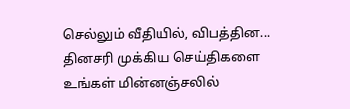செல்லும் வீதியில், விபத்தின...
தினசரி முக்கிய செய்திகளை உங்கள் மின்னஞ்சலில்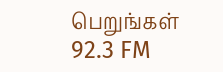பெறுங்கள்
92.3 FM